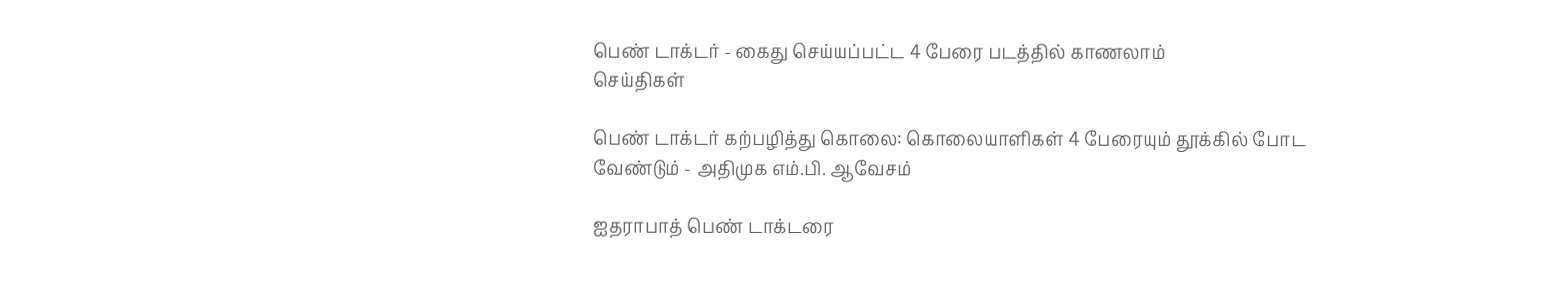பெண் டாக்டர் - கைது செய்யப்பட்ட 4 பேரை படத்தில் காணலாம்
செய்திகள்

பெண் டாக்டர் கற்பழித்து கொலை: கொலையாளிகள் 4 பேரையும் தூக்கில் போட வேண்டும் - அதிமுக எம்.பி. ஆவேசம்

ஐதராபாத் பெண் டாக்டரை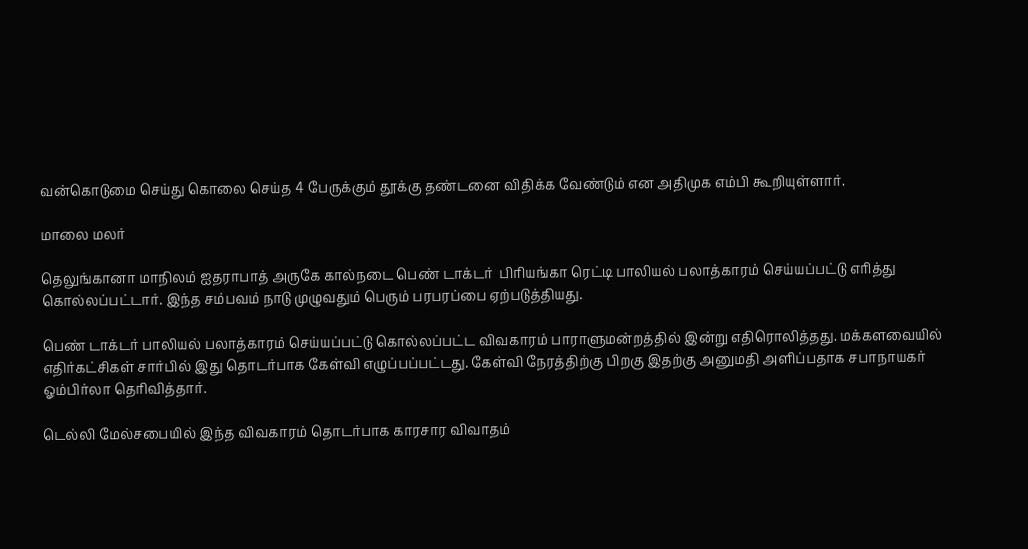வன்கொடுமை செய்து கொலை செய்த 4 பேருக்கும் தூக்கு தண்டனை விதிக்க வேண்டும் என அதிமுக எம்பி கூறியுள்ளார்.

மாலை மலர்

தெலுங்கானா மாநிலம் ஐதராபாத் அருகே கால்நடை பெண் டாக்டர்  பிரியங்கா ரெட்டி பாலியல் பலாத்காரம் செய்யப்பட்டு எரித்து கொல்லப்பட்டார். இந்த சம்பவம் நாடு முழுவதும் பெரும் பரபரப்பை ஏற்படுத்தியது.

பெண் டாக்டர் பாலியல் பலாத்காரம் செய்யப்பட்டு கொல்லப்பட்ட விவகாரம் பாராளுமன்றத்தில் இன்று எதிரொலித்தது. மக்களவையில் எதிர்கட்சிகள் சார்பில் இது தொடர்பாக கேள்வி எழுப்பப்பட்டது. கேள்வி நேரத்திற்கு பிறகு இதற்கு அனுமதி அளிப்பதாக சபாநாயகர் ஓம்பிர்லா தெரிவித்தார்.

டெல்லி மேல்சபையில் இந்த விவகாரம் தொடர்பாக காரசார விவாதம்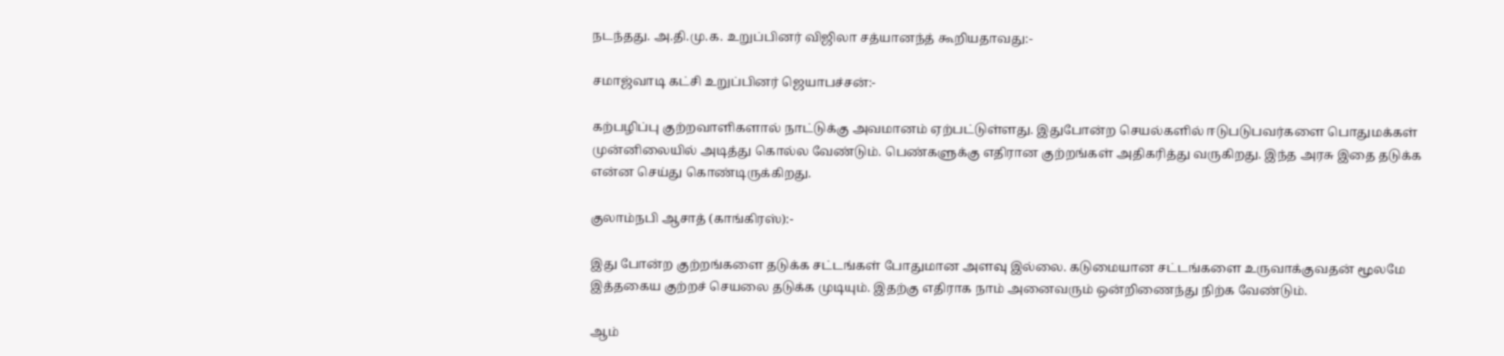நடந்தது. அ.தி.மு.க. உறுப்பினர் விஜிலா சத்யானந்த் கூறியதாவது:-

சமாஜ்வாடி கட்சி உறுப்பினர் ஜெயாபச்சன்:-

கற்பழிப்பு குற்றவாளிகளால் நாட்டுக்கு அவமானம் ஏற்பட்டுள்ளது. இதுபோன்ற செயல்களில் ஈடுபடுபவர்களை பொதுமக்கள் முன்னிலையில் அடித்து கொல்ல வேண்டும். பெண்களுக்கு எதிரான குற்றங்கள் அதிகரித்து வருகிறது. இந்த அரசு இதை தடுக்க என்ன செய்து கொண்டிருக்கிறது.

குலாம்நபி ஆசாத் (காங்கிரஸ்):-

இது போன்ற குற்றங்களை தடுக்க சட்டங்கள் போதுமான அளவு இல்லை. கடுமையான சட்டங்களை உருவாக்குவதன் மூலமே இத்தகைய குற்றச் செயலை தடுக்க முடியும். இதற்கு எதிராக நாம் அனைவரும் ஒன்றிணைந்து நிற்க வேண்டும்.

ஆம்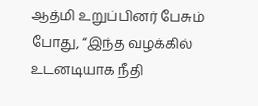ஆத்மி உறுப்பினர் பேசும் போது, “இந்த வழக்கில் உடனடியாக நீதி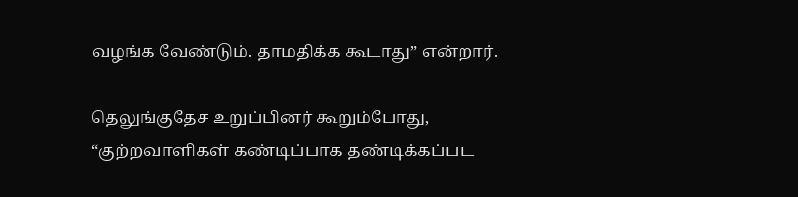வழங்க வேண்டும். தாமதிக்க கூடாது” என்றார்.

தெலுங்குதேச உறுப்பினர் கூறும்போது, “குற்றவாளிகள் கண்டிப்பாக தண்டிக்கப்பட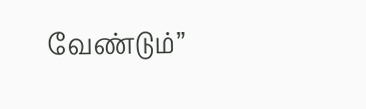வேண்டும்”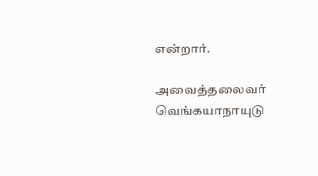என்றார்.

அவைத்தலைவர் வெங்கயாநாயுடு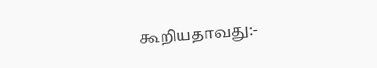கூறியதாவது:-